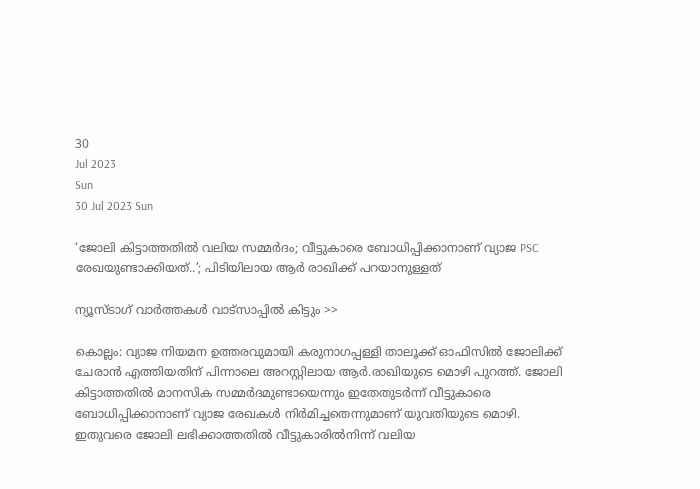30
Jul 2023
Sun
30 Jul 2023 Sun

‘ജോലി കിട്ടാത്തതില്‍ വലിയ സമ്മര്‍ദം; വീട്ടുകാരെ ബോധിപ്പിക്കാനാണ് വ്യാജ PSC രേഖയുണ്ടാക്കിയത്..’; പിടിയിലായ ആര്‍ രാഖിക്ക് പറയാനുള്ളത്

ന്യൂസ്ടാഗ് വാര്‍ത്തകള്‍ വാട്‌സാപ്പില്‍ കിട്ടും >>

കൊല്ലം: വ്യാജ നിയമന ഉത്തരവുമായി കരുനാഗപ്പള്ളി താലൂക്ക് ഓഫിസില്‍ ജോലിക്ക് ചേരാന്‍ എത്തിയതിന് പിന്നാലെ അറസ്റ്റിലായ ആര്‍.രാഖിയുടെ മൊഴി പുറത്ത്. ജോലി കിട്ടാത്തതില്‍ മാനസിക സമ്മര്‍ദമുണ്ടായെന്നും ഇതേതുടര്‍ന്ന് വീട്ടുകാരെ ബോധിപ്പിക്കാനാണ് വ്യാജ രേഖകള്‍ നിര്‍മിച്ചതെന്നുമാണ് യുവതിയുടെ മൊഴി. ഇതുവരെ ജോലി ലഭിക്കാത്തതില്‍ വീട്ടുകാരില്‍നിന്ന് വലിയ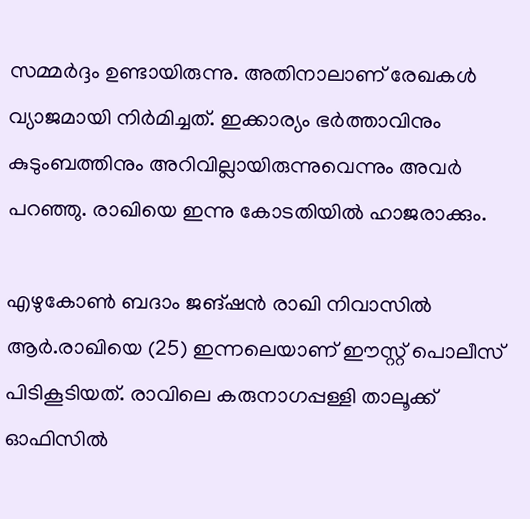സമ്മര്‍ദ്ദം ഉണ്ടായിരുന്നു. അതിനാലാണ് രേഖകള്‍ വ്യാജമായി നിര്‍മിച്ചത്. ഇക്കാര്യം ഭര്‍ത്താവിനും കുടുംബത്തിനും അറിവില്ലായിരുന്നുവെന്നും അവര്‍ പറഞ്ഞു. രാഖിയെ ഇന്നു കോടതിയില്‍ ഹാജരാക്കും.

എഴുകോണ്‍ ബദാം ജങ്ഷന്‍ രാഖി നിവാസില്‍ ആര്‍.രാഖിയെ (25) ഇന്നലെയാണ് ഈസ്റ്റ് പൊലീസ് പിടികൂടിയത്. രാവിലെ കരുനാഗപ്പള്ളി താലൂക്ക് ഓഫിസില്‍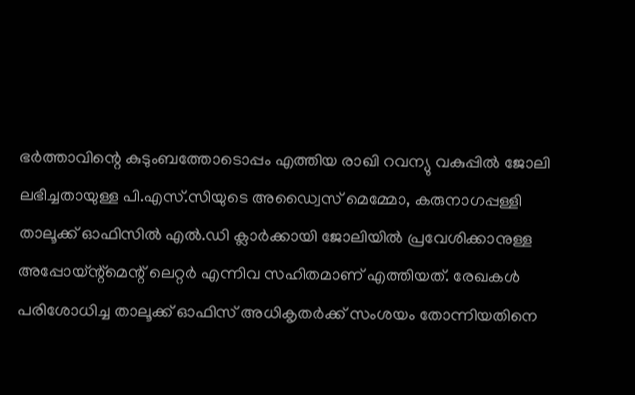ഭര്‍ത്താവിന്റെ കുടുംബത്തോടൊപ്പം എത്തിയ രാഖി റവന്യു വകുപ്പില്‍ ജോലി ലഭിച്ചതായുള്ള പി.എസ്.സിയുടെ അഡ്വൈസ് മെമ്മോ, കരുനാഗപ്പള്ളി താലൂക്ക് ഓഫിസില്‍ എല്‍.ഡി ക്ലാര്‍ക്കായി ജോലിയില്‍ പ്രവേശിക്കാനുള്ള അപ്പോയ്ന്റ്‌മെന്റ് ലെറ്റര്‍ എന്നിവ സഹിതമാണ് എത്തിയത്. രേഖകള്‍ പരിശോധിച്ച താലൂക്ക് ഓഫിസ് അധികൃതര്‍ക്ക് സംശയം തോന്നിയതിനെ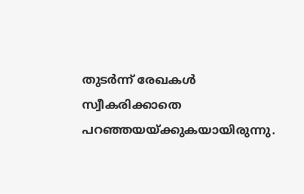തുടര്‍ന്ന് രേഖകള്‍ സ്വീകരിക്കാതെ പറഞ്ഞയയ്ക്കുകയായിരുന്നു.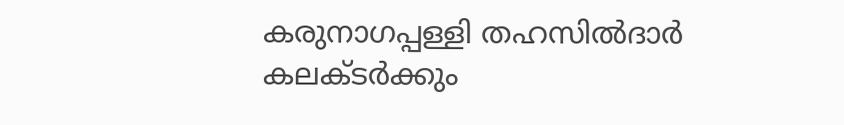കരുനാഗപ്പള്ളി തഹസില്‍ദാര്‍ കലക്ടര്‍ക്കും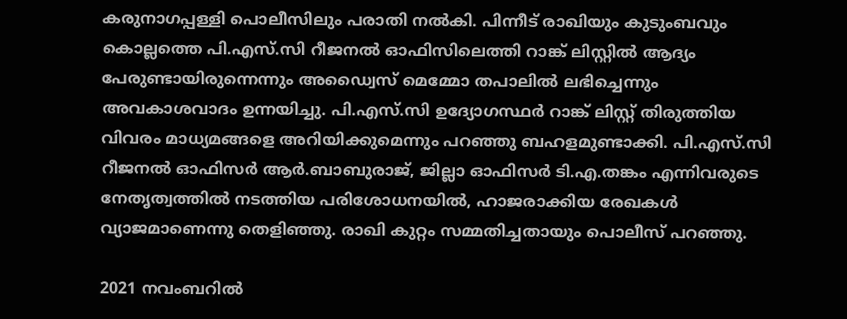കരുനാഗപ്പള്ളി പൊലീസിലും പരാതി നല്‍കി. പിന്നീട് രാഖിയും കുടുംബവും കൊല്ലത്തെ പി.എസ്.സി റീജനല്‍ ഓഫിസിലെത്തി റാങ്ക് ലിസ്റ്റില്‍ ആദ്യം പേരുണ്ടായിരുന്നെന്നും അഡ്വൈസ് മെമ്മോ തപാലില്‍ ലഭിച്ചെന്നും അവകാശവാദം ഉന്നയിച്ചു. പി.എസ്.സി ഉദ്യോഗസ്ഥര്‍ റാങ്ക് ലിസ്റ്റ് തിരുത്തിയ വിവരം മാധ്യമങ്ങളെ അറിയിക്കുമെന്നും പറഞ്ഞു ബഹളമുണ്ടാക്കി. പി.എസ്.സി റീജനല്‍ ഓഫിസര്‍ ആര്‍.ബാബുരാജ്, ജില്ലാ ഓഫിസര്‍ ടി.എ.തങ്കം എന്നിവരുടെ നേതൃത്വത്തില്‍ നടത്തിയ പരിശോധനയില്‍, ഹാജരാക്കിയ രേഖകള്‍ വ്യാജമാണെന്നു തെളിഞ്ഞു. രാഖി കുറ്റം സമ്മതിച്ചതായും പൊലീസ് പറഞ്ഞു.

2021 നവംബറില്‍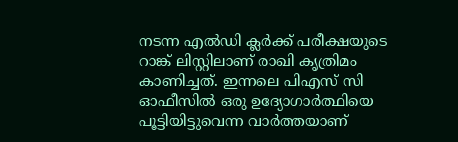നടന്ന എല്‍ഡി ക്ലര്‍ക്ക് പരീക്ഷയുടെ റാങ്ക് ലിസ്റ്റിലാണ് രാഖി കൃത്രിമം കാണിച്ചത്. ഇന്നലെ പിഎസ് സി ഓഫീസില്‍ ഒരു ഉദ്യോഗാര്‍ത്ഥിയെ പൂട്ടിയിട്ടുവെന്ന വാര്‍ത്തയാണ്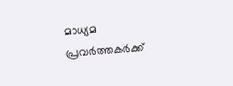മാധ്യമ പ്രവര്‍ത്തകര്‍ക്ക്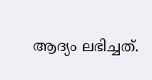ആദ്യം ലഭിച്ചത്.